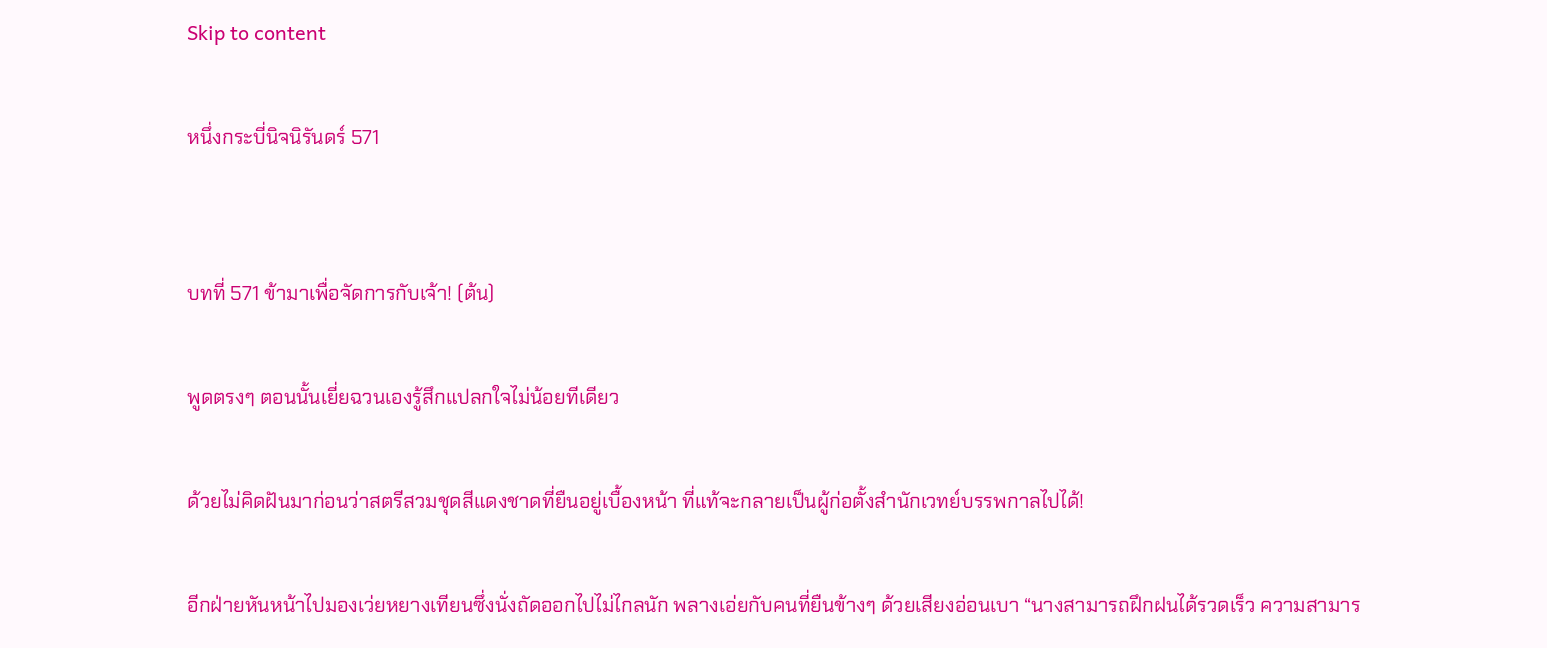Skip to content

หนึ่งกระบี่นิจนิรันดร์ 571


บทที่ 571 ข้ามาเพื่อจัดการกับเจ้า! (ต้น)

พูดตรงๆ ตอนนั้นเยี่ยฉวนเองรู้สึกแปลกใจไม่น้อยทีเดียว

ด้วยไม่คิดฝันมาก่อนว่าสตรีสวมชุดสีแดงชาดที่ยืนอยู่เบื้องหน้า ที่แท้จะกลายเป็นผู้ก่อตั้งสำนักเวทย์บรรพกาลไปได้!

อีกฝ่ายหันหน้าไปมองเว่ยหยางเทียนซึ่งนั่งถัดออกไปไม่ไกลนัก พลางเอ่ยกับคนที่ยืนข้างๆ ด้วยเสียงอ่อนเบา “นางสามารถฝึกฝนได้รวดเร็ว ความสามาร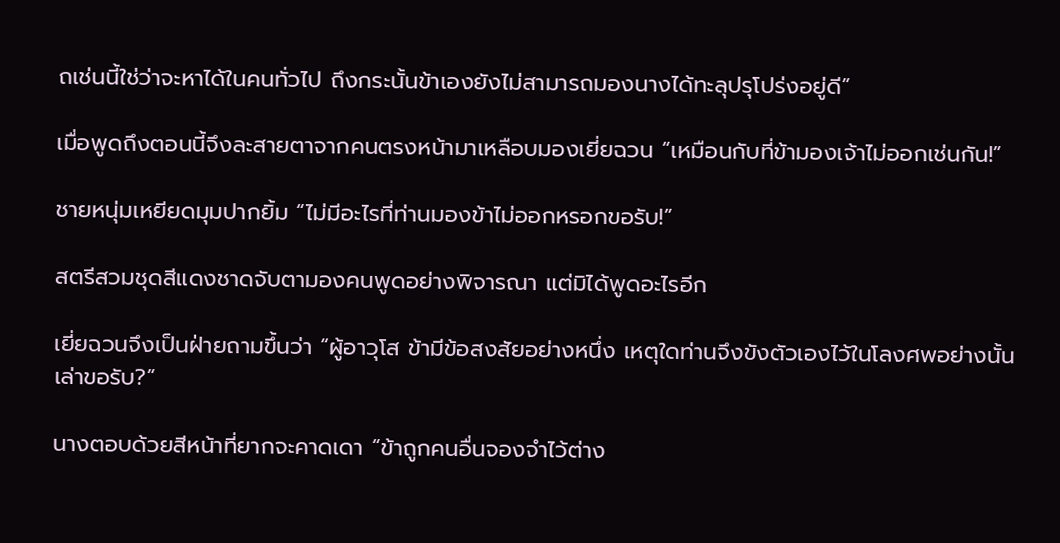ถเช่นนี้ใช่ว่าจะหาได้ในคนทั่วไป ถึงกระนั้นข้าเองยังไม่สามารถมองนางได้ทะลุปรุโปร่งอยู่ดี”

เมื่อพูดถึงตอนนี้จึงละสายตาจากคนตรงหน้ามาเหลือบมองเยี่ยฉวน “เหมือนกับที่ข้ามองเจ้าไม่ออกเช่นกัน!”

ชายหนุ่มเหยียดมุมปากยิ้ม “ไม่มีอะไรที่ท่านมองข้าไม่ออกหรอกขอรับ!”

สตรีสวมชุดสีแดงชาดจับตามองคนพูดอย่างพิจารณา แต่มิได้พูดอะไรอีก

เยี่ยฉวนจึงเป็นฝ่ายถามขึ้นว่า “ผู้อาวุโส ข้ามีข้อสงสัยอย่างหนึ่ง เหตุใดท่านจึงขังตัวเองไว้ในโลงศพอย่างนั้นเล่าขอรับ?”

นางตอบด้วยสีหน้าที่ยากจะคาดเดา “ข้าถูกคนอื่นจองจำไว้ต่าง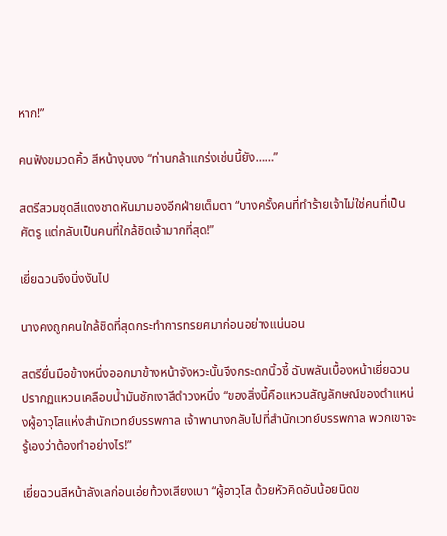หาก!”

คนฟังขมวดคิ้ว สีหน้างุนงง “ท่านกล้าแกร่งเช่นนี้ยัง……”

สตรีสวมชุดสีแดงชาดหันมามองอีกฝ่ายเต็มตา “บางครั้งคนที่ทำร้ายเจ้าไม่ใช่คนที่เป็นศัตรู แต่กลับเป็นคนที่ใกล้ชิดเจ้ามากที่สุด!”

เยี่ยฉวนจึงนิ่งงันไป

นางคงถูกคนใกล้ชิดที่สุดกระทำการทรยศมาก่อนอย่างแน่นอน

สตรียื่นมือข้างหนึ่งออกมาข้างหน้าจังหวะนั้นจึงกระดกนิ้วชี้ ฉับพลันเบื้องหน้าเยี่ยฉวนปรากฏแหวนเคลือบน้ำมันชักเงาสีดำวงหนึ่ง “ของสิ่งนี้คือแหวนสัญลักษณ์ของตำแหน่งผู้อาวุโสแห่งสำนักเวทย์บรรพกาล เจ้าพานางกลับไปที่สำนักเวทย์บรรพกาล พวกเขาจะรู้เองว่าต้องทำอย่างไร!”

เยี่ยฉวนสีหน้าลังเลก่อนเอ่ยท้วงเสียงเบา “ผู้อาวุโส ด้วยหัวคิดอันน้อยนิดข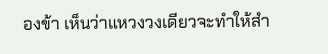องข้า เห็นว่าแหวงวงเดียวจะทำให้สำ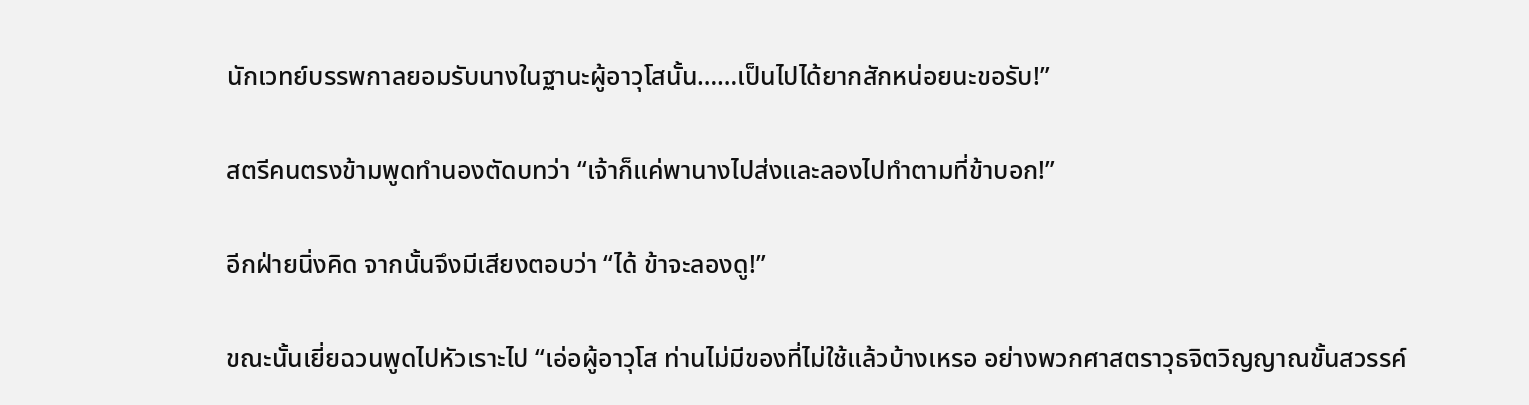นักเวทย์บรรพกาลยอมรับนางในฐานะผู้อาวุโสนั้น……เป็นไปได้ยากสักหน่อยนะขอรับ!”

สตรีคนตรงข้ามพูดทำนองตัดบทว่า “เจ้าก็แค่พานางไปส่งและลองไปทำตามที่ข้าบอก!”

อีกฝ่ายนิ่งคิด จากนั้นจึงมีเสียงตอบว่า “ได้ ข้าจะลองดู!”

ขณะนั้นเยี่ยฉวนพูดไปหัวเราะไป “เอ่อผู้อาวุโส ท่านไม่มีของที่ไม่ใช้แล้วบ้างเหรอ อย่างพวกศาสตราวุธจิตวิญญาณขั้นสวรรค์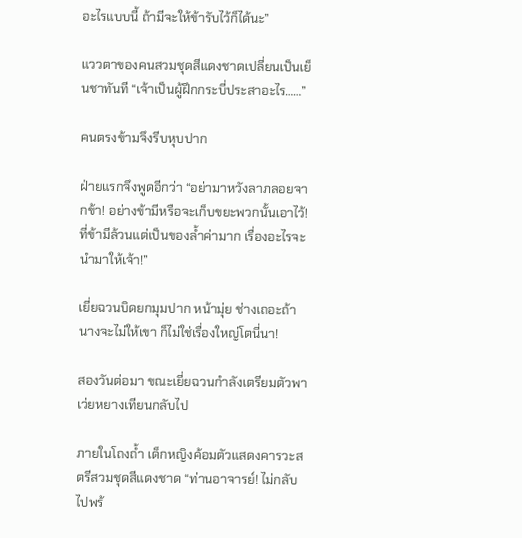อะไรแบบนี้ ถ้ามีจะให้ข้ารับไว้ก็ได้นะ”

แววตาของคนสวมชุดสีแดงชาดเปลี่ยนเป็นเย็นชาทันที “เจ้าเป็นผู้ฝึกกระบี่ประสาอะไร……”

คนตรงข้ามจึงรีบหุบปาก

ฝ่ายแรกจึงพูดอีกว่า “อย่ามาหวังลาภลอยจากข้า! อย่างข้ามีหรือจะเก็บขยะพวกนั้นเอาไว้! ที่ข้ามีล้วนแต่เป็นของล้ำค่ามาก เรื่องอะไรจะนำมาให้เจ้า!”

เยี่ยฉวนบิดยกมุมปาก หน้ามุ่ย ช่างเถอะถ้านางจะไม่ให้เขา ก็ไม่ใช่เรื่องใหญ่โตนี่นา!

สองวันต่อมา ขณะเยี่ยฉวนกำลังเตรียมตัวพาเว่ยหยางเทียนกลับไป

ภายในโถงถ้ำ เด็กหญิงค้อมตัวแสดงคารวะสตรีสวมชุดสีแดงชาด “ท่านอาจารย์! ไม่กลับไปพร้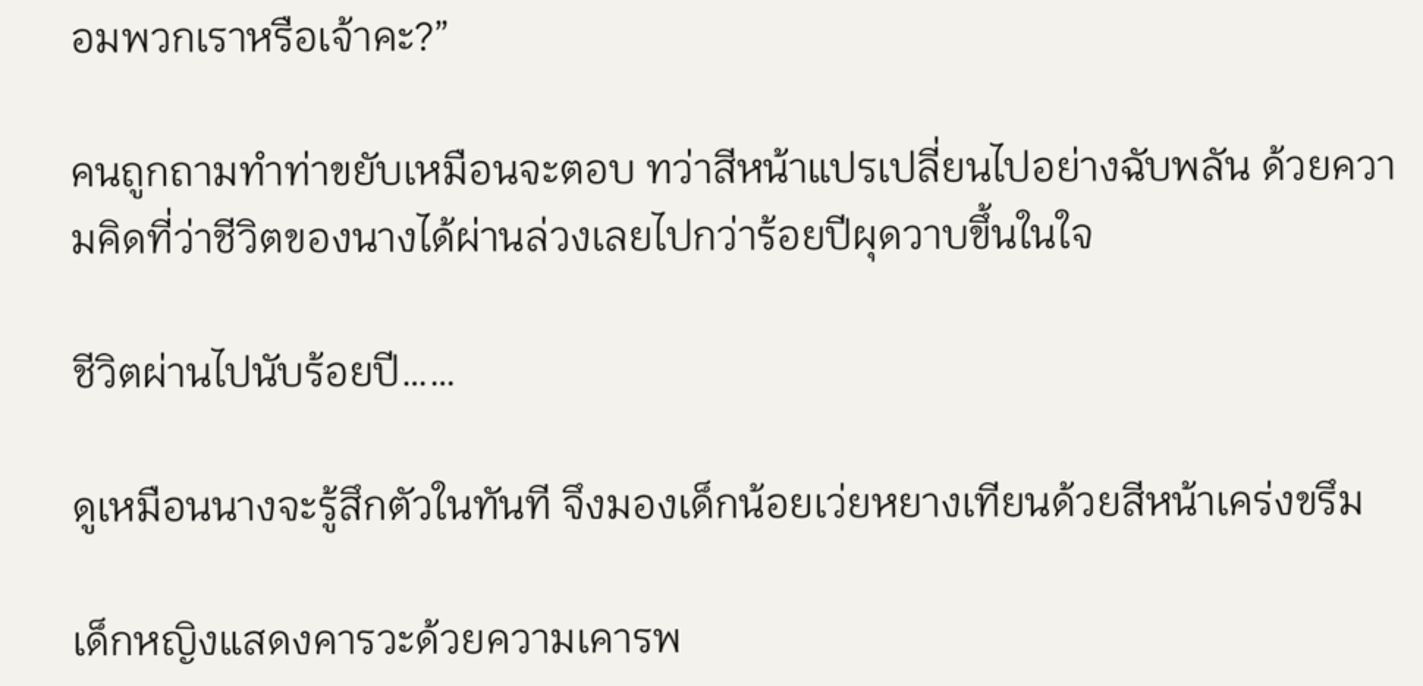อมพวกเราหรือเจ้าคะ?”

คนถูกถามทำท่าขยับเหมือนจะตอบ ทว่าสีหน้าแปรเปลี่ยนไปอย่างฉับพลัน ด้วยความคิดที่ว่าชีวิตของนางได้ผ่านล่วงเลยไปกว่าร้อยปีผุดวาบขึ้นในใจ

ชีวิตผ่านไปนับร้อยปี……

ดูเหมือนนางจะรู้สึกตัวในทันที จึงมองเด็กน้อยเว่ยหยางเทียนด้วยสีหน้าเคร่งขรึม

เด็กหญิงแสดงคารวะด้วยความเคารพ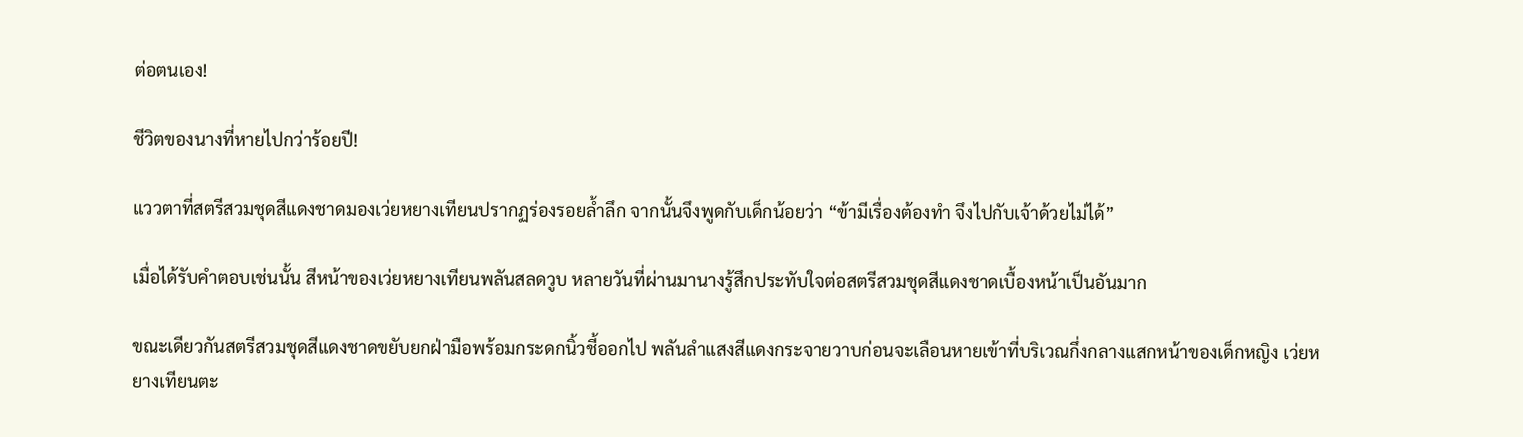ต่อตนเอง!

ชีวิตของนางที่หายไปกว่าร้อยปี!

แววตาที่สตรีสวมชุดสีแดงชาดมองเว่ยหยางเทียนปรากฏร่องรอยล้ำลึก จากนั้นจึงพูดกับเด็กน้อยว่า “ข้ามีเรื่องต้องทำ จึงไปกับเจ้าด้วยไม่ได้”

เมื่อได้รับคำตอบเช่นนั้น สีหน้าของเว่ยหยางเทียนพลันสลดวูบ หลายวันที่ผ่านมานางรู้สึกประทับใจต่อสตรีสวมชุดสีแดงชาดเบื้องหน้าเป็นอันมาก

ขณะเดียวกันสตรีสวมชุดสีแดงชาดขยับยกฝ่ามือพร้อมกระดกนิ้วชี้ออกไป พลันลำแสงสีแดงกระจายวาบก่อนจะเลือนหายเข้าที่บริเวณกึ่งกลางแสกหน้าของเด็กหญิง เว่ยหยางเทียนตะ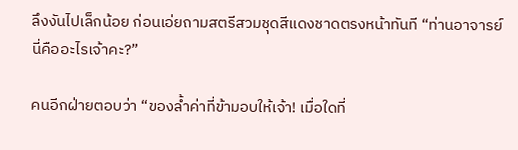ลึงงันไปเล็กน้อย ก่อนเอ่ยถามสตรีสวมชุดสีแดงชาดตรงหน้าทันที “ท่านอาจารย์ นี่คืออะไรเจ้าคะ?”

คนอีกฝ่ายตอบว่า “ของล้ำค่าที่ข้ามอบให้เจ้า! เมื่อใดที่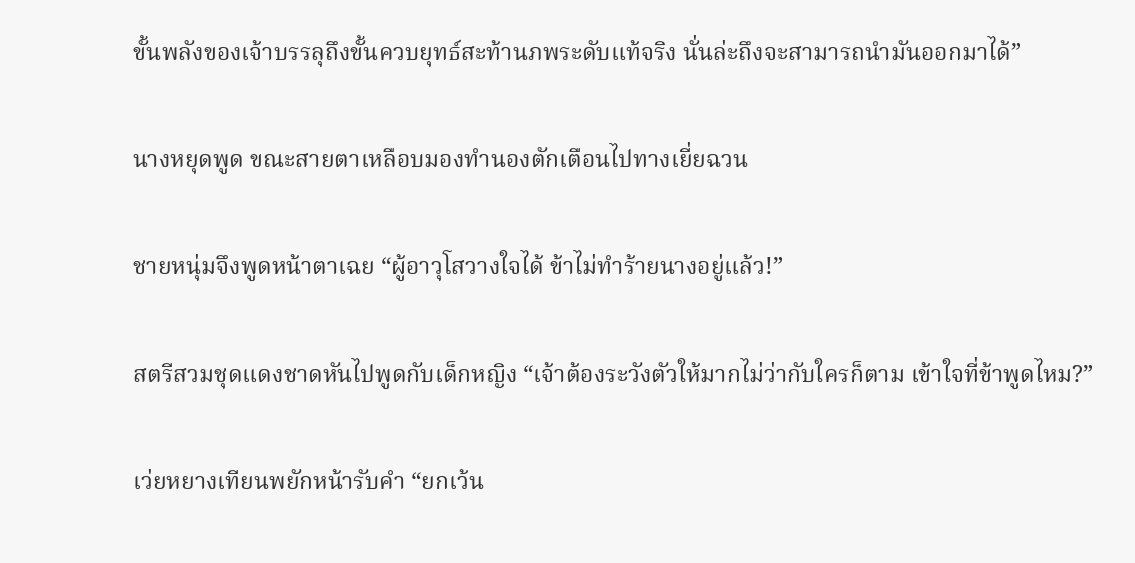ขั้นพลังของเจ้าบรรลุถึงขั้นควบยุทธ์สะท้านภพระดับแท้จริง นั่นล่ะถึงจะสามารถนำมันออกมาได้”

นางหยุดพูด ขณะสายตาเหลือบมองทำนองตักเตือนไปทางเยี่ยฉวน

ชายหนุ่มจึงพูดหน้าตาเฉย “ผู้อาวุโสวางใจได้ ข้าไม่ทำร้ายนางอยู่แล้ว!”

สตรีสวมชุดแดงชาดหันไปพูดกับเด็กหญิง “เจ้าต้องระวังตัวให้มากไม่ว่ากับใครก็ตาม เข้าใจที่ข้าพูดไหม?”

เว่ยหยางเทียนพยักหน้ารับคำ “ยกเว้น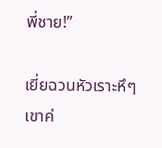พี่ชาย!”

เยี่ยฉวนหัวเราะหึๆ เขาค่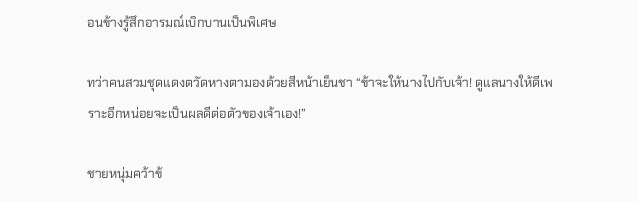อนข้างรู้สึกอารมณ์เบิกบานเป็นพิเศษ

ทว่าคนสวมชุดแดงตวัดหางตามองด้วยสีหน้าเย็นชา “ข้าจะให้นางไปกับเจ้า! ดูแลนางให้ดีเพราะอีกหน่อยจะเป็นผลดีต่อตัวของเจ้าเอง!”

ชายหนุ่มคว้าข้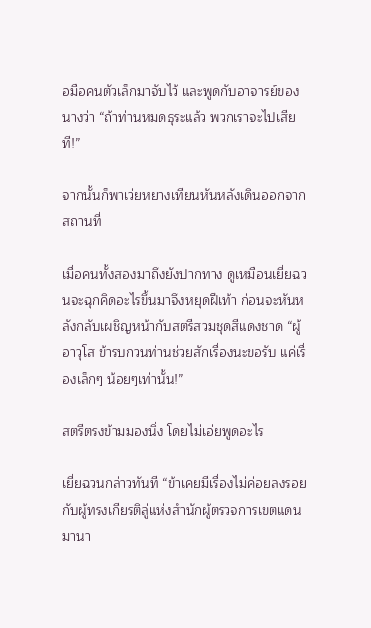อมือคนตัวเล็กมาจับไว้ และพูดกับอาจารย์ของนางว่า “ถ้าท่านหมดธุระแล้ว พวกเราจะไปเสียที!”

จากนั้นก็พาเว่ยหยางเทียนหันหลังเดินออกจากสถานที่

เมื่อคนทั้งสองมาถึงยังปากทาง ดูเหมือนเยี่ยฉวนจะฉุกคิดอะไรขึ้นมาจึงหยุดฝีเท้า ก่อนจะหันหลังกลับเผชิญหน้ากับสตรีสวมชุดสีแดงชาด “ผู้อาวุโส ข้ารบกวนท่านช่วยสักเรื่องนะขอรับ แค่เรื่องเล็กๆ น้อยๆเท่านั้น!”

สตรีตรงข้ามมองนิ่ง โดยไม่เอ่ยพูดอะไร

เยี่ยฉวนกล่าวทันที “ข้าเคยมีเรื่องไม่ค่อยลงรอยกับผู้ทรงเกียรติลู่แห่งสำนักผู้ตรวจการเขตแดนมานา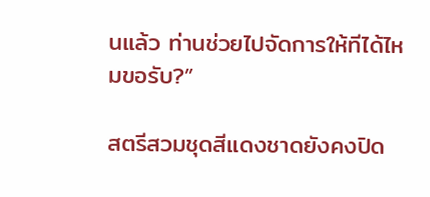นแล้ว ท่านช่วยไปจัดการให้ทีได้ไหมขอรับ?”

สตรีสวมชุดสีแดงชาดยังคงปิด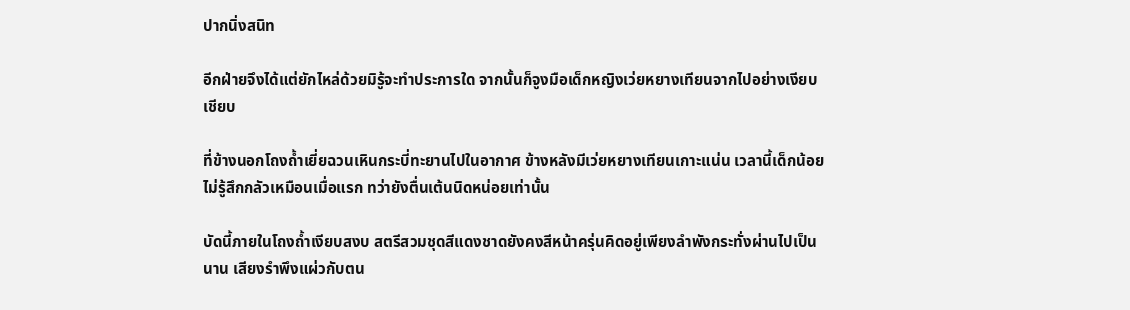ปากนิ่งสนิท

อีกฝ่ายจึงได้แต่ยักไหล่ด้วยมิรู้จะทำประการใด จากนั้นก็จูงมือเด็กหญิงเว่ยหยางเทียนจากไปอย่างเงียบเชียบ

ที่ข้างนอกโถงถ้ำเยี่ยฉวนเหินกระบี่ทะยานไปในอากาศ ข้างหลังมีเว่ยหยางเทียนเกาะแน่น เวลานี้เด็กน้อยไม่รู้สึกกลัวเหมือนเมื่อแรก ทว่ายังตื่นเต้นนิดหน่อยเท่านั้น

บัดนี้ภายในโถงถ้ำเงียบสงบ สตรีสวมชุดสีแดงชาดยังคงสีหน้าครุ่นคิดอยู่เพียงลำพังกระทั่งผ่านไปเป็นนาน เสียงรำพึงแผ่วกับตน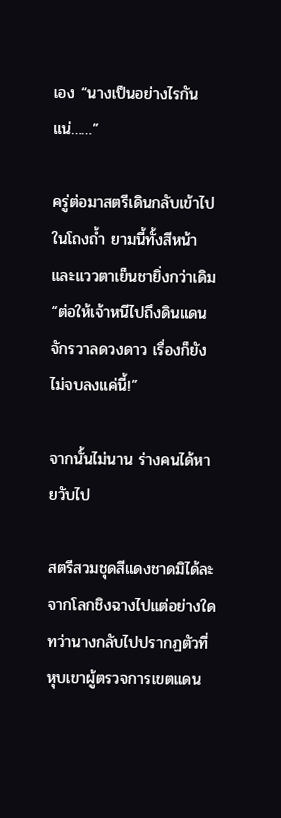เอง “นางเป็นอย่างไรกันแน่……”

ครู่ต่อมาสตรีเดินกลับเข้าไปในโถงถ้ำ ยามนี้ทั้งสีหน้าและแววตาเย็นชายิ่งกว่าเดิม “ต่อให้เจ้าหนีไปถึงดินแดนจักรวาลดวงดาว เรื่องก็ยังไม่จบลงแค่นี้!”

จากนั้นไม่นาน ร่างคนได้หายวับไป

สตรีสวมชุดสีแดงชาดมิได้ละจากโลกชิงฉางไปแต่อย่างใด ทว่านางกลับไปปรากฏตัวที่หุบเขาผู้ตรวจการเขตแดน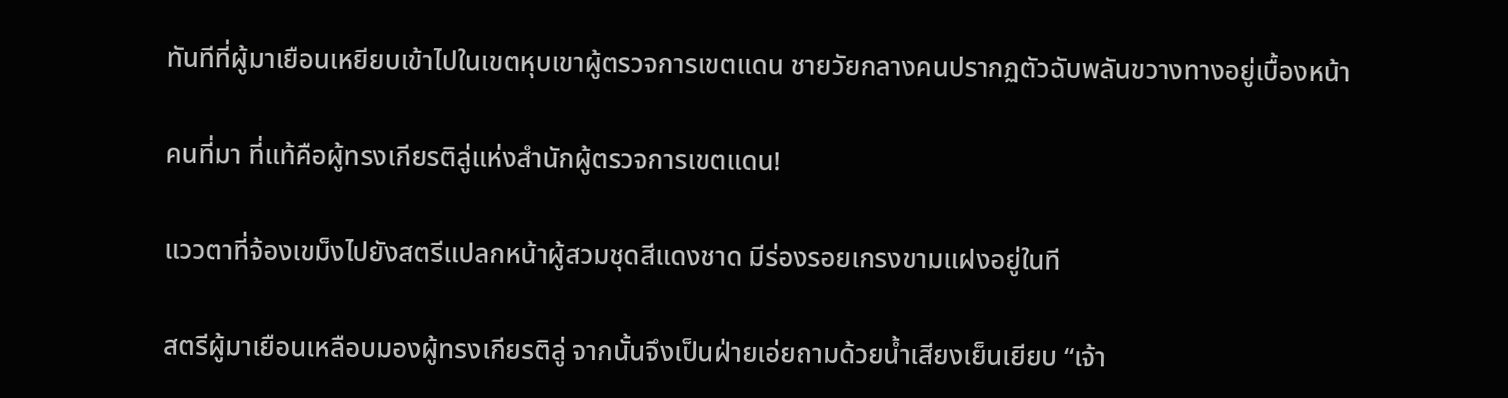ทันทีที่ผู้มาเยือนเหยียบเข้าไปในเขตหุบเขาผู้ตรวจการเขตแดน ชายวัยกลางคนปรากฏตัวฉับพลันขวางทางอยู่เบื้องหน้า

คนที่มา ที่แท้คือผู้ทรงเกียรติลู่แห่งสำนักผู้ตรวจการเขตแดน!

แววตาที่จ้องเขม็งไปยังสตรีแปลกหน้าผู้สวมชุดสีแดงชาด มีร่องรอยเกรงขามแฝงอยู่ในที

สตรีผู้มาเยือนเหลือบมองผู้ทรงเกียรติลู่ จากนั้นจึงเป็นฝ่ายเอ่ยถามด้วยน้ำเสียงเย็นเยียบ “เจ้า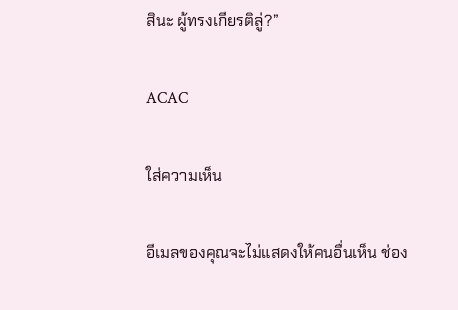สินะ ผู้ทรงเกียรติลู่?”

ACAC

ใส่ความเห็น

อีเมลของคุณจะไม่แสดงให้คนอื่นเห็น ช่อง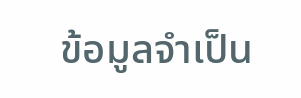ข้อมูลจำเป็น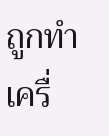ถูกทำเครื่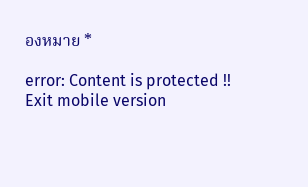องหมาย *

error: Content is protected !!
Exit mobile version